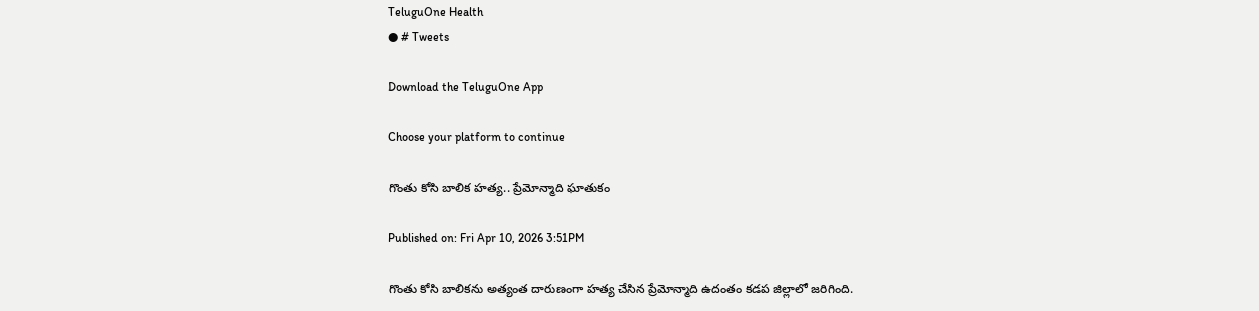TeluguOne Health
● # Tweets

Download the TeluguOne App

Choose your platform to continue

గొంతు కోసి బాలిక హత్య.. ప్రేమోన్మాది ఘాతుకం

Published on: Fri Apr 10, 2026 3:51PM

గొంతు కోసి బాలికను అత్యంత దారుణంగా హత్య చేసిన ప్రేమోన్మాది ఉదంతం కడప జిల్లాలో జరిగింది.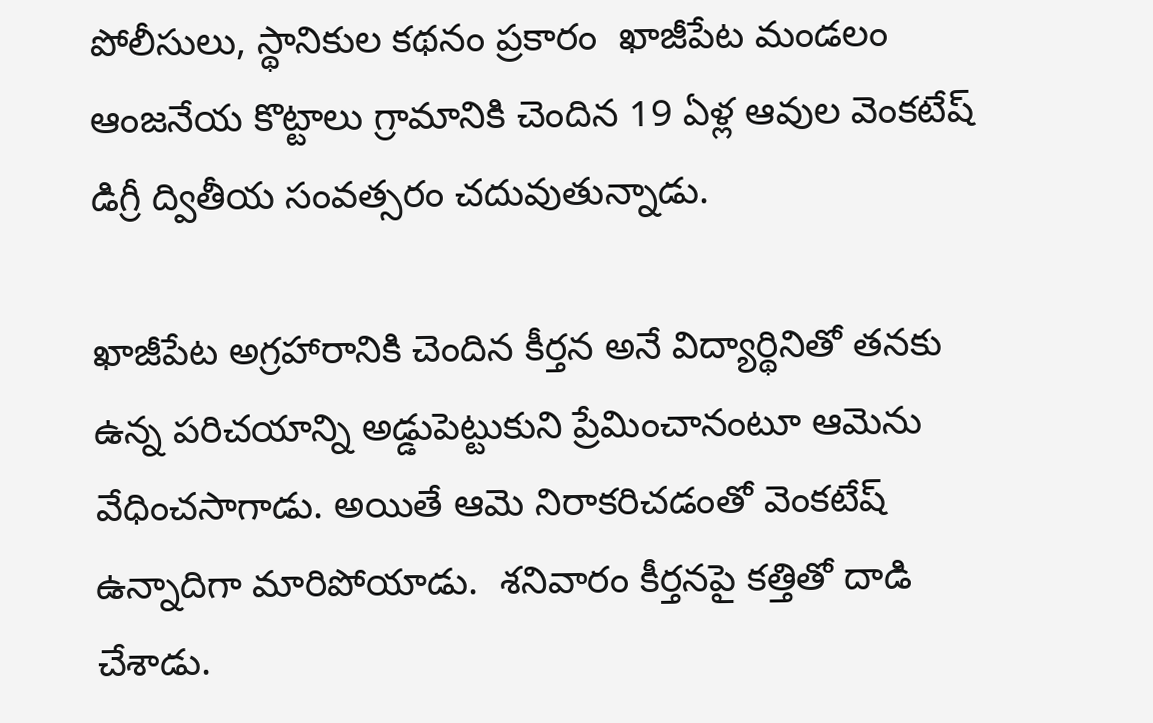పోలీసులు, స్థానికుల కథనం ప్రకారం  ఖాజీపేట మండలం ఆంజనేయ కొట్టాలు గ్రామానికి చెందిన 19 ఏళ్ల ఆవుల వెంకటేష్ డిగ్రీ ద్వితీయ సంవత్సరం చదువుతున్నాడు.

ఖాజీపేట అగ్రహారానికి చెందిన కీర్తన అనే విద్యార్థినితో తనకు ఉన్న పరిచయాన్ని అడ్డుపెట్టుకుని ప్రేమించానంటూ ఆమెను వేధించసాగాడు. అయితే ఆమె నిరాకరిచడంతో వెంకటేష్ ఉన్నాదిగా మారిపోయాడు.  శనివారం కీర్తనపై కత్తితో దాడి చేశాడు.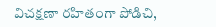విచక్షణా రహితంగా పోడిచి,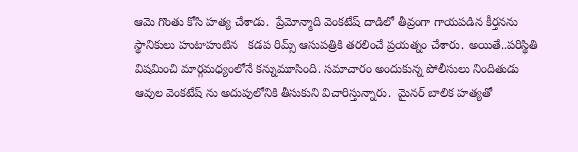ఆమె గొంతు కోసి హత్య చేశాడు.  ప్రేమోన్మాది వెంకటేష్ దాడిలో తీవ్రంగా గాయపడిన కీర్తనను స్థానికులు హుటాహుటిన   కడప రిమ్స్ ఆసుపత్రికి తరలించే ప్రయత్నం చేశారు. అయితే..పరిస్థితి విషమించి మార్గమధ్యంలోనే కన్నుమూసింది. సమాచారం అందుకున్న పోలీసులు నిందితుడు ఆవుల వెంకటేష్ ను అదుపులోనికి తీసుకుని విచారిస్తున్నారు.  మైనర్ బాలిక హత్యతో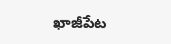ఖాజీపేట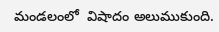మండలంలో  విషాదం అలుముకుంది.